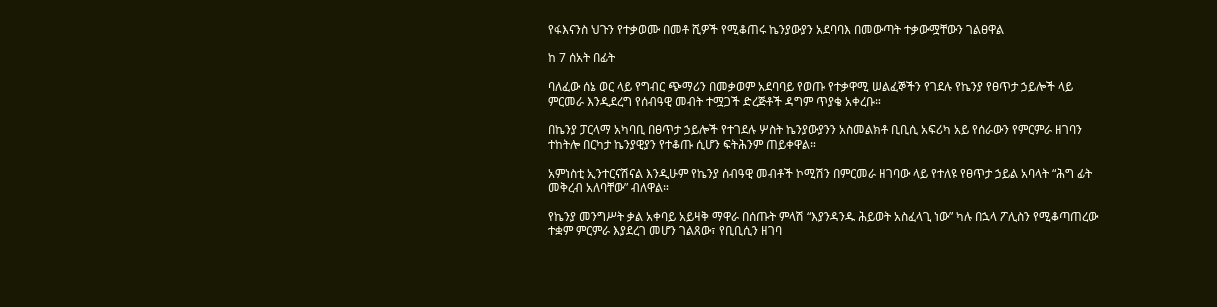የፋእናንስ ህጉን የተቃወሙ በመቶ ሺዎች የሚቆጠሩ ኬንያውያን አደባባእ በመውጣት ተቃውሟቸውን ገልፀዋል

ከ 7 ሰአት በፊት

ባለፈው ሰኔ ወር ላይ የግብር ጭማሪን በመቃወም አደባባይ የወጡ የተቃዋሚ ሠልፈኞችን የገደሉ የኬንያ የፀጥታ ኃይሎች ላይ ምርመራ እንዲደረግ የሰብዓዊ መብት ተሟጋች ድረጅቶች ዳግም ጥያቄ አቀረቡ።

በኬንያ ፓርላማ አካባቢ በፀጥታ ኃይሎች የተገደሉ ሦስት ኬንያውያንን አስመልክቶ ቢቢሲ አፍሪካ አይ የሰራውን የምርምራ ዘገባን ተከትሎ በርካታ ኬንያዊያን የተቆጡ ሲሆን ፍትሕንም ጠይቀዋል።

አምነስቲ ኢንተርናሽናል እንዲሁም የኬንያ ሰብዓዊ መብቶች ኮሚሽን በምርመራ ዘገባው ላይ የተለዩ የፀጥታ ኃይል አባላት “ሕግ ፊት መቅረብ አለባቸው” ብለዋል።

የኬንያ መንግሥት ቃል አቀባይ አይዛቅ ማዋራ በሰጡት ምላሽ “እያንዳንዱ ሕይወት አስፈላጊ ነው” ካሉ በኋላ ፖሊስን የሚቆጣጠረው ተቋም ምርምራ እያደረገ መሆን ገልጸው፣ የቢቢሲን ዘገባ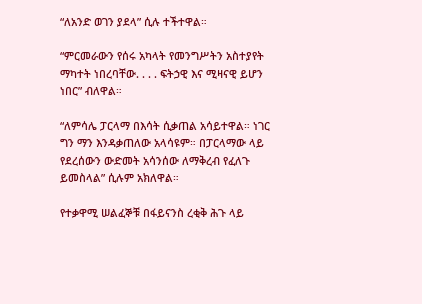“ለአንድ ወገን ያደላ” ሲሉ ተችተዋል።

“ምርመራውን የሰሩ አካላት የመንግሥትን አስተያየት ማካተት ነበረባቸው. . . . ፍትኃዊ እና ሚዛናዊ ይሆን ነበር” ብለዋል።

“ለምሳሌ ፓርላማ በእሳት ሲቃጠል አሳይተዋል። ነገር ግን ማን እንዳቃጠለው አላሳዩም። በፓርላማው ላይ የደረሰውን ውድመት አሳንሰው ለማቅረብ የፈለጉ ይመስላል” ሲሉም አክለዋል።

የተቃዋሚ ሠልፈኞቹ በፋይናንስ ረቂቅ ሕጉ ላይ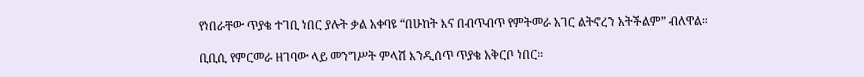የነበራቸው ጥያቄ ተገቢ ነበር ያሉት ቃል አቀባዩ “በሁከት እና በብጥብጥ የምትመራ አገር ልትኖረን አትችልም” ብለዋል።

ቢቢሲ የምርመራ ዘገባው ላይ መንግሥት ምላሽ እንዲሰጥ ጥያቄ አቅርቦ ነበር።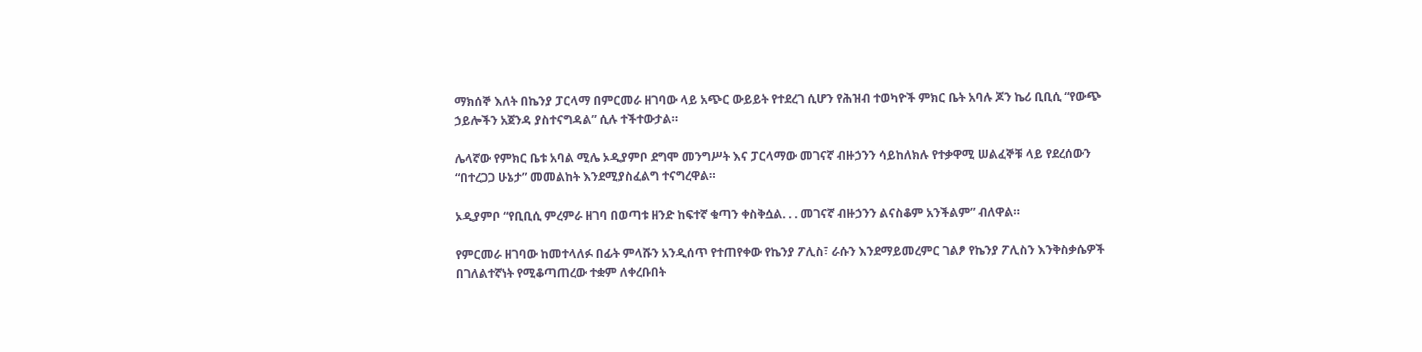ማክሰኞ እለት በኬንያ ፓርላማ በምርመራ ዘገባው ላይ አጭር ውይይት የተደረገ ሲሆን የሕዝብ ተወካዮች ምክር ቤት አባሉ ጆን ኬሪ ቢቢሲ “የውጭ ኃይሎችን አጀንዳ ያስተናግዳል” ሲሉ ተችተውታል።

ሌላኛው የምክር ቤቱ አባል ሚሌ ኦዲያምቦ ደግሞ መንግሥት እና ፓርላማው መገናኛ ብዙኃንን ሳይከለክሉ የተቃዋሚ ሠልፈኞቹ ላይ የደረሰውን “በተረጋጋ ሁኔታ” መመልከት እንደሚያስፈልግ ተናግረዋል።

ኦዲያምቦ “የቢቢሲ ምረምራ ዘገባ በወጣቱ ዘንድ ከፍተኛ ቁጣን ቀስቅሷል. . . መገናኛ ብዙኃንን ልናስቆም አንችልም” ብለዋል።

የምርመራ ዘገባው ከመተላለፉ በፊት ምላሹን አንዲሰጥ የተጠየቀው የኬንያ ፖሊስ፣ ራሱን እንደማይመረምር ገልፆ የኬንያ ፖሊስን እንቅስቃሴዎች በገለልተኛነት የሚቆጣጠረው ተቋም ለቀረቡበት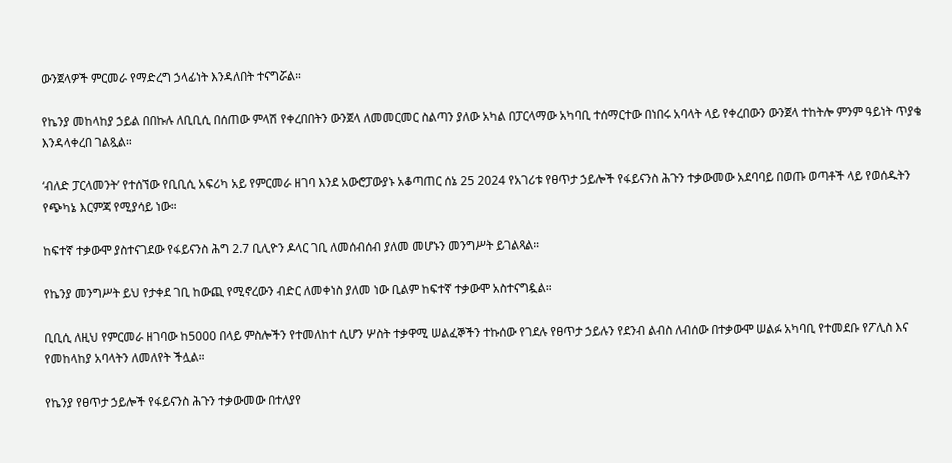ውንጀላዎች ምርመራ የማድረግ ኃላፊነት እንዳለበት ተናግሯል።

የኬንያ መከላከያ ኃይል በበኩሉ ለቢቢሲ በሰጠው ምላሽ የቀረበበትን ውንጀላ ለመመርመር ስልጣን ያለው አካል በፓርላማው አካባቢ ተሰማርተው በነበሩ አባላት ላይ የቀረበውን ውንጀላ ተከትሎ ምንም ዓይነት ጥያቄ እንዳላቀረበ ገልጿል።

‘ብለድ ፓርላመንት’ የተሰኘው የቢቢሲ አፍሪካ አይ የምርመራ ዘገባ እንደ አውሮፓውያኑ አቆጣጠር ሰኔ 25 2024 የአገሪቱ የፀጥታ ኃይሎች የፋይናንስ ሕጉን ተቃውመው አደባባይ በወጡ ወጣቶች ላይ የወሰዱትን የጭካኔ እርምጃ የሚያሳይ ነው።

ከፍተኛ ተቃውሞ ያስተናገደው የፋይናንስ ሕግ 2.7 ቢሊዮን ዶላር ገቢ ለመሰብሰብ ያለመ መሆኑን መንግሥት ይገልጻል።

የኬንያ መንግሥት ይህ የታቀደ ገቢ ከውጪ የሚኖረውን ብድር ለመቀነስ ያለመ ነው ቢልም ከፍተኛ ተቃውሞ አስተናግዷል።

ቢቢሲ ለዚህ የምርመራ ዘገባው ከ5000 በላይ ምስሎችን የተመለከተ ሲሆን ሦስት ተቃዋሚ ሠልፈኞችን ተኩሰው የገደሉ የፀጥታ ኃይሉን የደንብ ልብስ ለብሰው በተቃውሞ ሠልፉ አካባቢ የተመደቡ የፖሊስ እና የመከላከያ አባላትን ለመለየት ችሏል።

የኬንያ የፀጥታ ኃይሎች የፋይናንስ ሕጉን ተቃውመው በተለያየ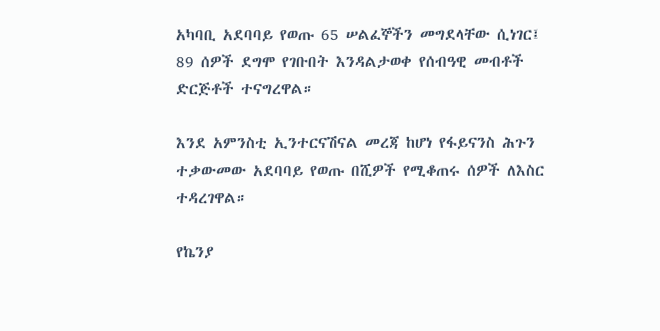አካባቢ አደባባይ የወጡ 65 ሠልፈኞችን መግደላቸው ሲነገር፤ 89 ሰዎች ደግሞ የገቡበት እንዳልታወቀ የሰብዓዊ መብቶች ድርጅቶች ተናግረዋል።

እንደ አምንስቲ ኢንተርናሽናል መረጃ ከሆነ የፋይናንስ ሕጉን ተቃውመው አደባባይ የወጡ በሺዎች የሚቆጠሩ ሰዎች ለእስር ተዳረገዋል።

የኬንያ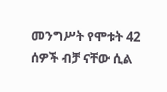መንግሥት የሞቱት 42 ሰዎች ብቻ ናቸው ሲል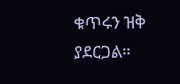ቁጥሩን ዝቅ ያደርጋል።